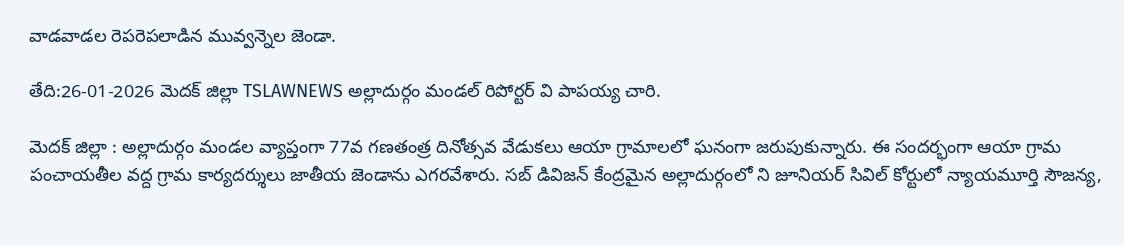వాడవాడల రెపరెపలాడిన మువ్వన్నెల జెండా.

తేది:26-01-2026 మెదక్ జిల్లా TSLAWNEWS అల్లాదుర్గం మండల్ రిపోర్టర్ వి పాపయ్య చారి.

మెదక్ జిల్లా : అల్లాదుర్గం మండల వ్యాప్తంగా 77వ గణతంత్ర దినోత్సవ వేడుకలు ఆయా గ్రామాలలో ఘనంగా జరుపుకున్నారు. ఈ సందర్భంగా ఆయా గ్రామ పంచాయతీల వద్ద గ్రామ కార్యదర్శులు జాతీయ జెండాను ఎగరవేశారు. సబ్ డివిజన్ కేంద్రమైన అల్లాదుర్గంలో ని జూనియర్ సివిల్ కోర్టులో న్యాయమూర్తి సౌజన్య,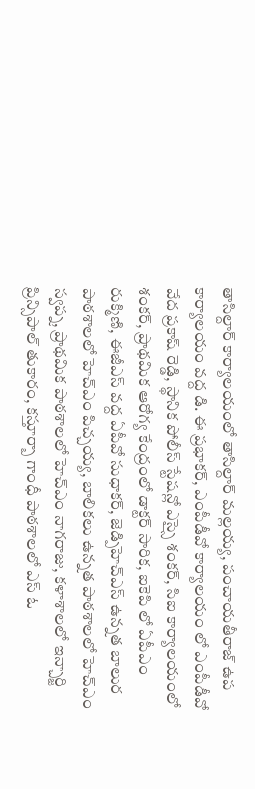తాసిల్దార్ కార్యాలయంలో తాసిల్దార్ మల్లయ్య, పంచాయతీరాజ్ ఉప కార్యాలయం వద్ద డి. ఈ ప్రభాకర్, ఎంపీడీవో కార్యాలయం లో ఎంపీడీవో వేద ప్రకాష్ రెడ్డి, స్థానిక పోలీస్ స్టేషన్లో ఎస్సై శంకర్, సిఐ కార్యాలయంలో శంకర్, ప్రాథమిక ఆరోగ్య కేంద్రంలో డాక్టర్ సారిక, ఐకెపి లో ఏపీఎం రుక్మిణి, ఈజీఎస్ వద్ద ఏపీవో సుధాకర్, జెడ్పిహెచ్ఎస్ ఉన్నత బాలుర పాఠశాలలో హెచ్ఎం పిచ్చయ్య, బాలికలు ఉన్నత పాఠశాలలో హెచ్ఎం స్వప్న, ప్రాథమిక పాఠశాలలో హెచ్ఎం నాగరాజు, కళాశాలలో ఇన్చార్జి ప్రిన్సిపాల్ తుకారం, కస్తూర్బా గాంధీ పాఠశాలలో ఎస్ ఓ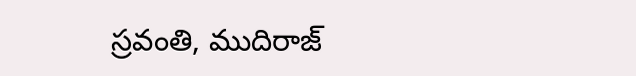స్రవంతి, ముదిరాజ్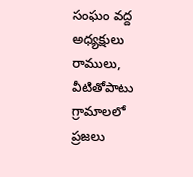సంఘం వద్ద అధ్యక్షులు రాములు, వీటితోపాటు గ్రామాలలో ప్రజలు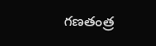గణతంత్ర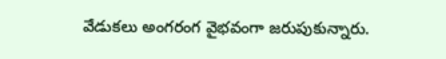వేడుకలు అంగరంగ వైభవంగా జరుపుకున్నారు.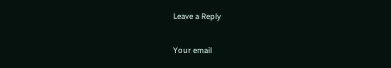Leave a Reply

Your email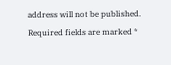address will not be published. Required fields are marked *